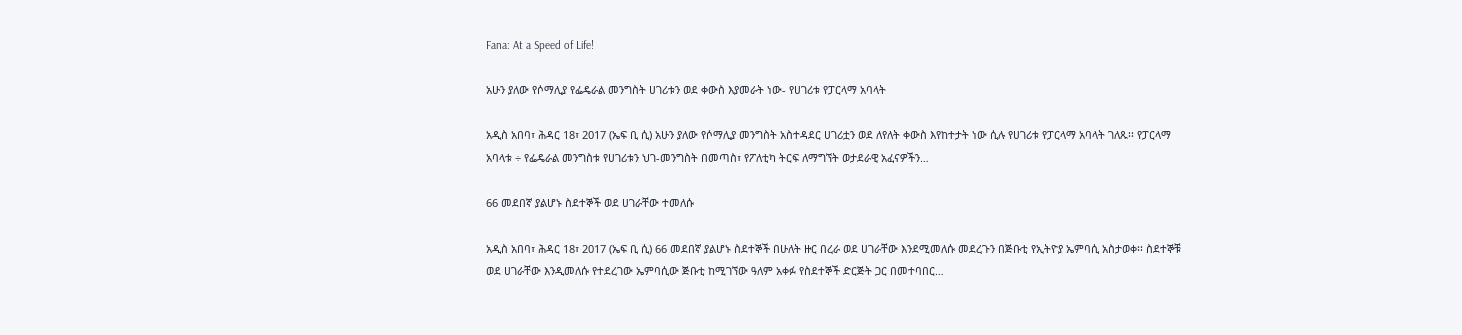Fana: At a Speed of Life!

አሁን ያለው የሶማሊያ የፌዴራል መንግስት ሀገሪቱን ወደ ቀውስ እያመራት ነው- የሀገሪቱ የፓርላማ አባላት

አዲስ አበባ፣ ሕዳር 18፣ 2017 (ኤፍ ቢ ሲ) አሁን ያለው የሶማሊያ መንግስት አስተዳደር ሀገሪቷን ወደ ለየለት ቀውስ እየከተታት ነው ሲሉ የሀገሪቱ የፓርላማ አባላት ገለጹ፡፡ የፓርላማ አባላቱ ÷ የፌዴራል መንግስቱ የሀገሪቱን ህገ-መንግስት በመጣስ፣ የፖለቲካ ትርፍ ለማግኘት ወታደራዊ አፈናዎችን…

66 መደበኛ ያልሆኑ ስደተኞች ወደ ሀገራቸው ተመለሱ

አዲስ አበባ፣ ሕዳር 18፣ 2017 (ኤፍ ቢ ሲ) 66 መደበኛ ያልሆኑ ስደተኞች በሁለት ዙር በረራ ወደ ሀገራቸው እንደሚመለሱ መደረጉን በጅቡቲ የኢትዮያ ኤምባሲ አስታወቀ፡፡ ስደተኞቹ  ወደ ሀገራቸው እንዲመለሱ የተደረገው ኤምባሲው ጅቡቲ ከሚገኘው ዓለም አቀፉ የስደተኞች ድርጅት ጋር በመተባበር…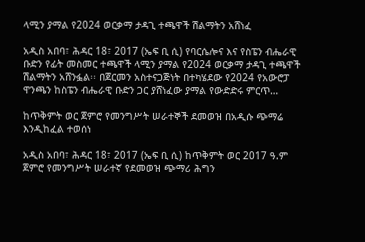ላሚን ያማል የ2024 ወርቃማ ታዳጊ ተጫዋች ሽልማትን አሸነፈ

አዲስ አበባ፣ ሕዳር 18፣ 2017 (ኤፍ ቢ ሲ) የባርሴሎና እና የስፔን ብሔራዊ ቡድን የፊት መስመር ተጫዋች ላሚን ያማል የ2024 ወርቃማ ታዳጊ ተጫዋች ሽልማትን አሸንፏል፡፡ በጀርመን አስተናጋጅነት በተካሄደው የ2024 የአውሮፓ ዋንጫን ከስፔን ብሔራዊ ቡድን ጋር ያሸነፈው ያማል የውድድሩ ምርጥ…

ከጥቅምት ወር ጀምሮ የመንግሥት ሠራተኞች ደመወዝ በአዲሱ ጭማሬ እንዲከፈል ተወሰነ

አዲስ አበባ፣ ሕዳር 18፣ 2017 (ኤፍ ቢ ሲ) ከጥቅምት ወር 2017 ዓ.ም ጀምሮ የመንግሥት ሠራተኛ የደመወዝ ጭማሪ ሕግን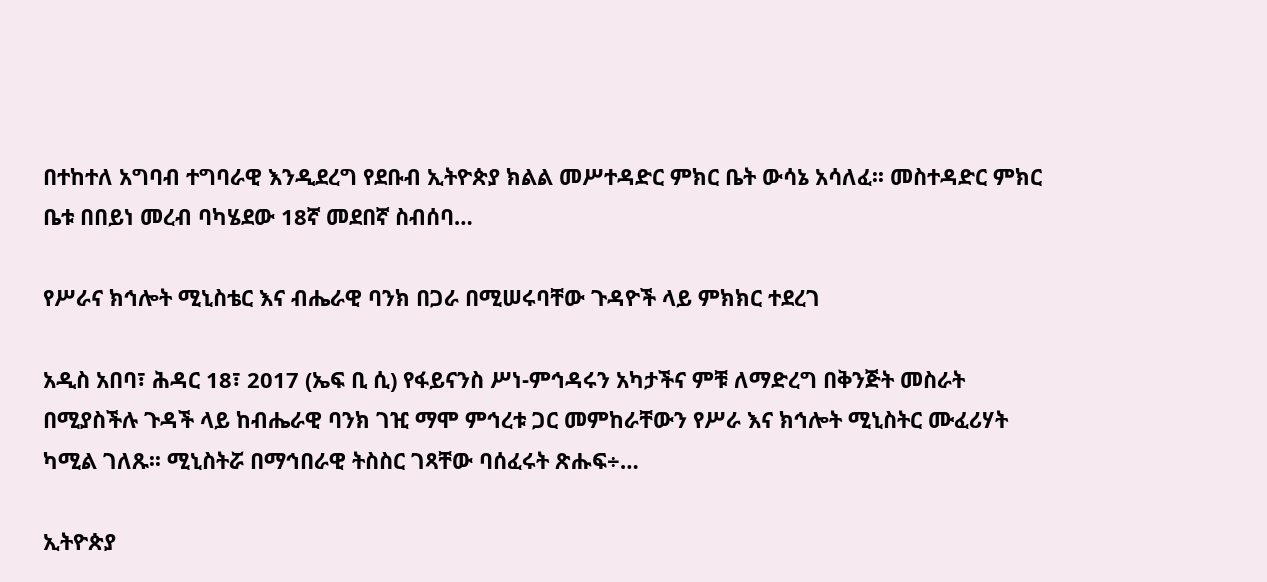በተከተለ አግባብ ተግባራዊ እንዲደረግ የደቡብ ኢትዮጵያ ክልል መሥተዳድር ምክር ቤት ውሳኔ አሳለፈ፡፡ መስተዳድር ምክር ቤቱ በበይነ መረብ ባካሄደው 18ኛ መደበኛ ስብሰባ…

የሥራና ክኅሎት ሚኒስቴር እና ብሔራዊ ባንክ በጋራ በሚሠሩባቸው ጉዳዮች ላይ ምክክር ተደረገ

አዲስ አበባ፣ ሕዳር 18፣ 2017 (ኤፍ ቢ ሲ) የፋይናንስ ሥነ-ምኅዳሩን አካታችና ምቹ ለማድረግ በቅንጅት መስራት በሚያስችሉ ጉዳች ላይ ከብሔራዊ ባንክ ገዢ ማሞ ምኅረቱ ጋር መምከራቸውን የሥራ እና ክኅሎት ሚኒስትር ሙፈሪሃት ካሚል ገለጹ፡፡ ሚኒስትሯ በማኅበራዊ ትስስር ገጻቸው ባሰፈሩት ጽሑፍ÷…

ኢትዮጵያ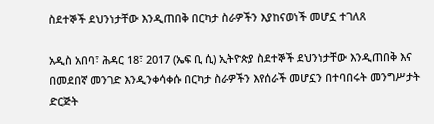ስደተኞች ደህንነታቸው እንዲጠበቅ በርካታ ስራዎችን እያከናወነች መሆኗ ተገለጸ

አዲስ አበባ፣ ሕዳር 18፣ 2017 (ኤፍ ቢ ሲ) ኢትዮጵያ ስደተኞች ደህንነታቸው እንዲጠበቅ እና በመደበኛ መንገድ እንዲንቀሳቀሱ በርካታ ስራዎችን እየሰራች መሆኗን በተባበሩት መንግሥታት ድርጅት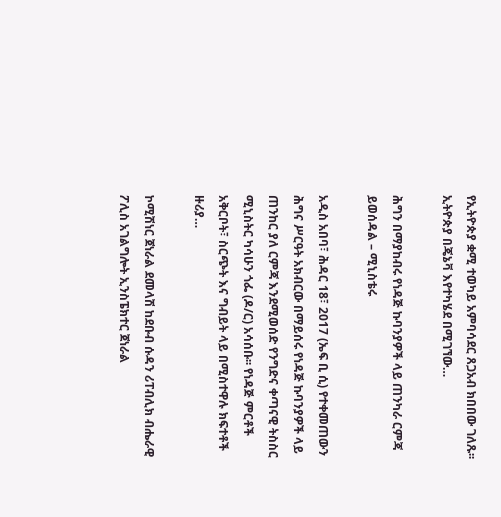የኢትዮጵያ ቋሚ ተወካይ አምባሳደር ጸጋአብ ክበበው ገለጹ፡፡ ኢትዮጵያ በጄኔቫ እየተካሄደ በሚገኘው…

ሕግን በማያከብሩ የነዳጅ ኩባንያዎች ላይ ጠንካራ ርምጃ ይወሰዳል – ሚኒስቴሩ

አዲስ አበባ፣ ሕዳር 18፣ 2017 (ኤፍ ቢ ሲ) የተቀመጠውን ሕግና ሥርዓት አክብርው በማይሰሩ የነዳጅ ኩባንያዎች ላይ ጠንከር ያለ ርምጃ እንደሚወሰድ የንግድና ቀጣናዊ ትስስር ሚኒስትር ካሳሁን ጎፌ (ዶ/ር) አሳሰቡ፡፡ የነዳጅ ምርቶች አቅርቦት፣ ስርጭት እና ግብይት ላይ በሚስተዋሉ ክፍተቶች ዙሪያ…

ኮሚሽነር ጀነራል ደመላሽ ከደቡብ ሱዳን ሪፐብሊክ ብሔራዊ ፖሊስ አገልግሎት ኢንስፔክተር ጀነራል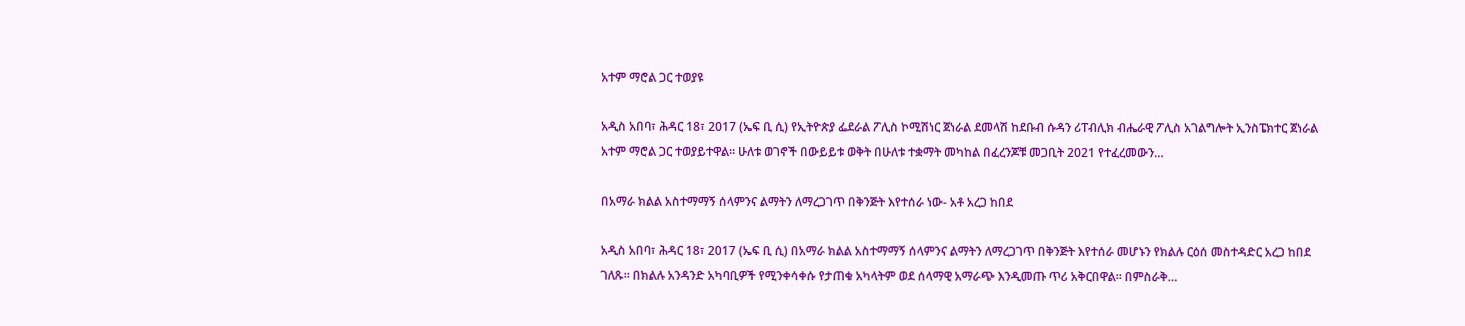አተም ማሮል ጋር ተወያዩ

አዲስ አበባ፣ ሕዳር 18፣ 2017 (ኤፍ ቢ ሲ) የኢትዮጵያ ፌደራል ፖሊስ ኮሚሽነር ጀነራል ደመላሽ ከደቡብ ሱዳን ሪፐብሊክ ብሔራዊ ፖሊስ አገልግሎት ኢንስፔክተር ጀነራል አተም ማሮል ጋር ተወያይተዋል፡፡ ሁለቱ ወገኖች በውይይቱ ወቅት በሁለቱ ተቋማት መካከል በፈረንጆቹ መጋቢት 2021 የተፈረመውን…

በአማራ ክልል አስተማማኝ ሰላምንና ልማትን ለማረጋገጥ በቅንጅት እየተሰራ ነው- አቶ አረጋ ከበደ

አዲስ አበባ፣ ሕዳር 18፣ 2017 (ኤፍ ቢ ሲ) በአማራ ክልል አስተማማኝ ሰላምንና ልማትን ለማረጋገጥ በቅንጅት እየተሰራ መሆኑን የክልሉ ርዕሰ መስተዳድር አረጋ ከበደ ገለጹ። በክልሉ አንዳንድ አካባቢዎች የሚንቀሳቀሱ የታጠቁ አካላትም ወደ ሰላማዊ አማራጭ እንዲመጡ ጥሪ አቅርበዋል። በምስራቅ…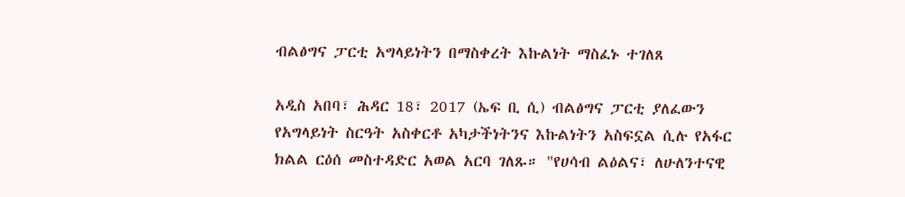ብልፅግና ፓርቲ አግላይነትን በማስቀረት እኩልነት ማስፈኑ ተገለጸ

አዲስ አበባ፣ ሕዳር 18፣ 2017 (ኤፍ ቢ ሲ) ብልፅግና ፓርቲ ያለፈውን የአግላይነት ስርዓት አስቀርቶ አካታችነትንና እኩልነትን አስፍኗል ሲሉ የአፋር ክልል ርዕሰ መስተዳድር አወል አርባ ገለጹ። "የሀሳብ ልዕልና፣ ለሁለንተናዊ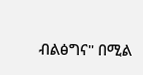ብልፅግና" በሚል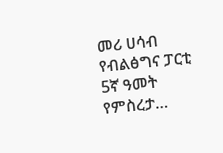መሪ ሀሳብ የብልፅግና ፓርቲ 5ኛ ዓመት የምስረታ…